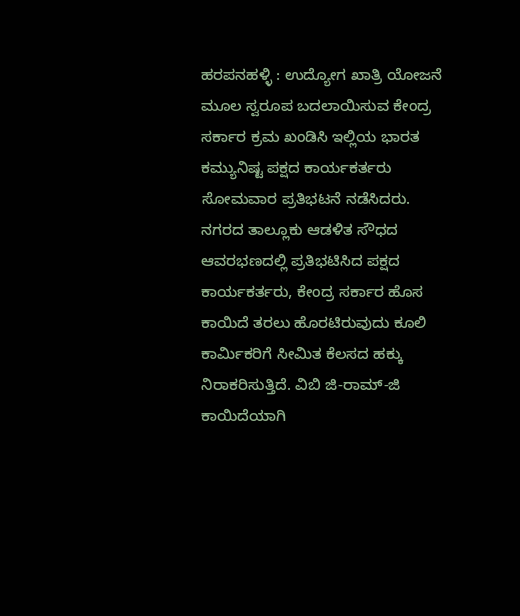ಹರಪನಹಳ್ಳಿ : ಉದ್ಯೋಗ ಖಾತ್ರಿ ಯೋಜನೆ ಮೂಲ ಸ್ವರೂಪ ಬದಲಾಯಿಸುವ ಕೇಂದ್ರ ಸರ್ಕಾರ ಕ್ರಮ ಖಂಡಿಸಿ ಇಲ್ಲಿಯ ಭಾರತ ಕಮ್ಯುನಿಷ್ಟ ಪಕ್ಷದ ಕಾರ್ಯಕರ್ತರು ಸೋಮವಾರ ಪ್ರತಿಭಟನೆ ನಡೆಸಿದರು.
ನಗರದ ತಾಲ್ಲೂಕು ಆಡಳಿತ ಸೌಧದ ಆವರಭಣದಲ್ಲಿ ಪ್ರತಿಭಟಿಸಿದ ಪಕ್ಷದ ಕಾರ್ಯಕರ್ತರು, ಕೇಂದ್ರ ಸರ್ಕಾರ ಹೊಸ ಕಾಯಿದೆ ತರಲು ಹೊರಟಿರುವುದು ಕೂಲಿ ಕಾರ್ಮಿಕರಿಗೆ ಸೀಮಿತ ಕೆಲಸದ ಹಕ್ಕು ನಿರಾಕರಿಸುತ್ತಿದೆ. ವಿಬಿ ಜಿ-ರಾಮ್-ಜಿ ಕಾಯಿದೆಯಾಗಿ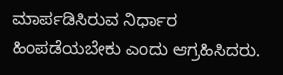ಮಾರ್ಪಡಿಸಿರುವ ನಿರ್ಧಾರ ಹಿಂಪಡೆಯಬೇಕು ಎಂದು ಆಗ್ರಹಿಸಿದರು.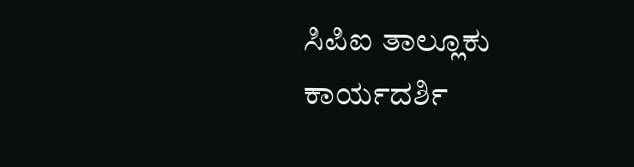ಸಿಪಿಐ ತಾಲ್ಲೂಕು ಕಾರ್ಯದರ್ಶಿ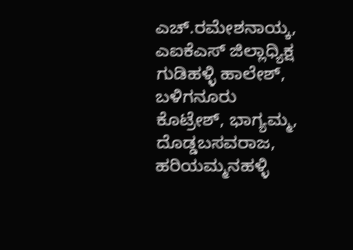ಎಚ್.ರಮೇಶನಾಯ್ಕ, ಎಐಕೆಎಸ್ ಜಿಲ್ಲಾಧ್ಯಿಕ್ಷ ಗುಡಿಹಳ್ಳಿ ಹಾಲೇಶ್, ಬಳಿಗನೂರು ಕೊಟ್ರೇಶ್, ಭಾಗ್ಯಮ್ಮ, ದೊಡ್ಡಬಸವರಾಜ, ಹರಿಯಮ್ಮನಹಳ್ಳಿ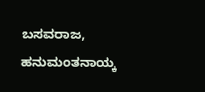ಬಸವರಾಜ, ಹನುಮಂತನಾಯ್ಕ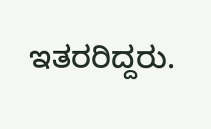ಇತರರಿದ್ದರು.